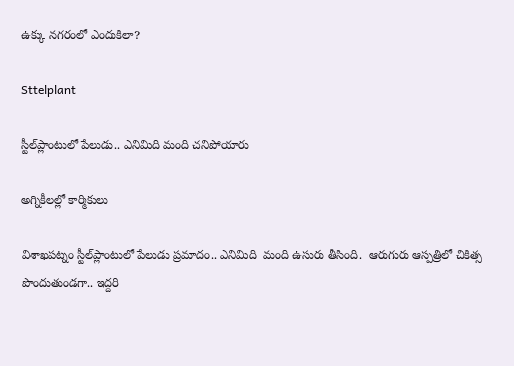ఉక్కు నగరంలో ఎందుకిలా?

Sttelplant

స్టీల్‌ప్లాంటులో పేలుడు.. ఎనిమిది మంది చనిపోయారు

అగ్నికీలల్లో కార్మికులు

విశాఖపట్నం స్టీల్‌ప్లాంటులో పేలుడు ప్రమాదం.. ఎనిమిది  మంది ఉసురు తీసింది.  ఆరుగురు ఆస్పత్రిలో చికిత్స పొందుతుండగా.. ఇద్దరి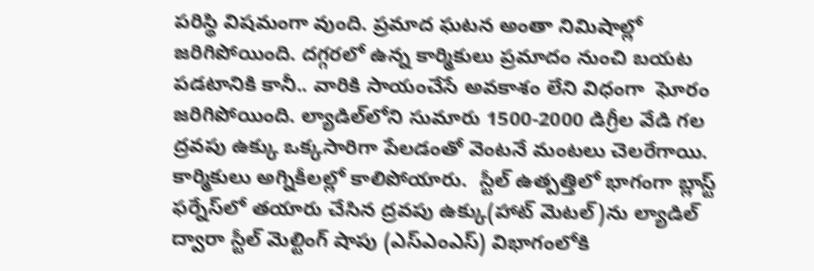పరిస్థి విషమంగా వుంది. ప్రమాద ఘటన అంతా నిమిషాల్లో జరిగిపోయింది. దగ్గరలో ఉన్న కార్మికులు ప్రమాదం నుంచి బయట పడటానికి కానీ.. వారికి సాయంచేసే అవకాశం లేని విధంగా  ఘోరం జరిగిపోయింది. ల్యాడిల్‌లోని సుమారు 1500-2000 డిగ్రీల వేడి గల ద్రవపు ఉక్కు ఒక్కసారిగా పేలడంతో వెంటనే మంటలు చెలరేగాయి. కార్మికులు అగ్నికీలల్లో కాలిపోయారు.  స్టీల్‌ ఉత్పత్తిలో భాగంగా బ్లాస్ట్‌ ఫర్నేస్‌లో తయారు చేసిన ద్రవపు ఉక్కు(హాట్‌ మెటల్‌)ను ల్యాడిల్‌ ద్వారా స్టీల్‌ మెల్టింగ్‌ షాపు (ఎస్‌ఎంఎస్‌) విభాగంలోకి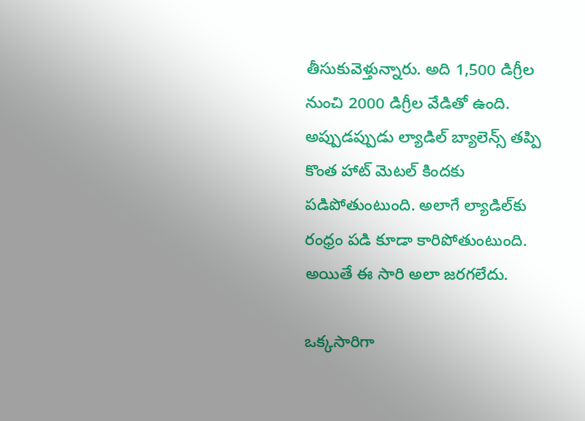తీసుకువెళ్తున్నారు. అది 1,500 డిగ్రీల నుంచి 2000 డిగ్రీల వేడితో ఉంది. అప్పుడప్పుడు ల్యాడిల్‌ బ్యాలెన్స్‌ తప్పి కొంత హాట్‌ మెటల్‌ కిందకు పడిపోతుంటుంది. అలాగే ల్యాడిల్‌కు రంధ్రం పడి కూడా కారిపోతుంటుంది. అయితే ఈ సారి అలా జరగలేదు.

ఒక్కసారిగా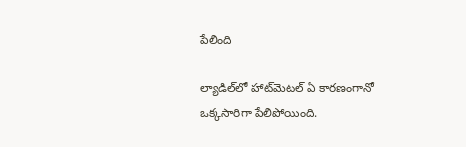పేలింది

ల్యాడిల్‌లో హాట్‌మెటల్‌ ఏ కారణంగానో ఒక్కసారిగా పేలిపోయింది.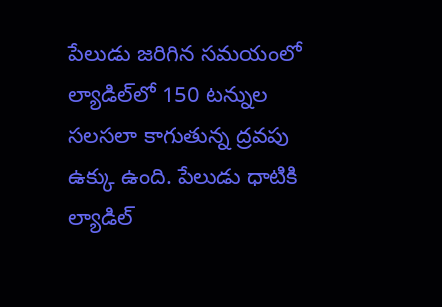పేలుడు జరిగిన సమయంలో ల్యాడిల్‌లో 150 టన్నుల సలసలా కాగుతున్న ద్రవపు ఉక్కు ఉంది. పేలుడు ధాటికి ల్యాడిల్‌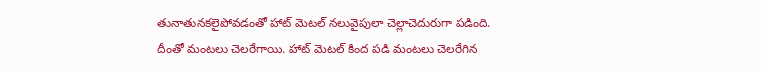తునాతునకలైపోవడంతో హాట్‌ మెటల్‌ నలువైపులా చెల్లాచెదురుగా పడింది. దీంతో మంటలు చెలరేగాయి. హాట్‌ మెటల్‌ కింద పడి మంటలు చెలరేగిన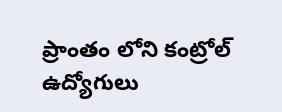ప్రాంతం లోని కంట్రోల్  ఉద్యోగులు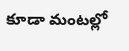కూడా మంటల్లో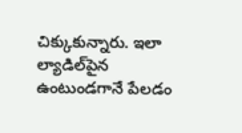చిక్కుకున్నారు. ఇలా ల్యాడిల్‌పైన ఉంటుండగానే పేలడం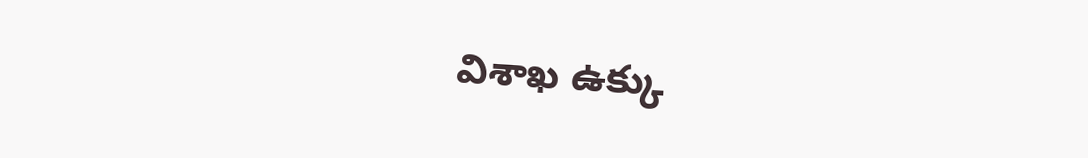విశాఖ ఉక్కు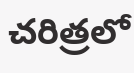చరిత్రలో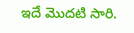ఇదే మొదటి సారి.